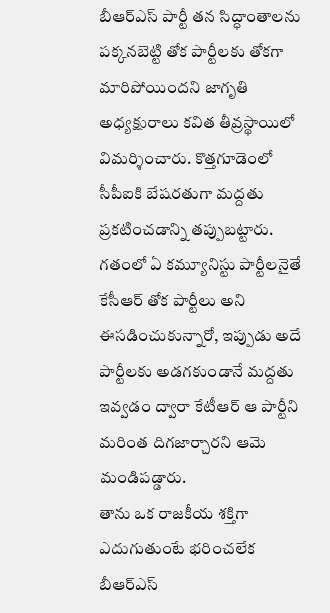బీఆర్ఎస్ పార్టీ తన సిద్ధాంతాలను పక్కనబెట్టి తోక పార్టీలకు తోకగా మారిపోయిందని జాగృతి అధ్యక్షురాలు కవిత తీవ్రస్థాయిలో విమర్శించారు. కొత్తగూడెంలో సీపీఐకి బేషరతుగా మద్దతు ప్రకటించడాన్ని తప్పుబట్టారు. గతంలో ఏ కమ్యూనిస్టు పార్టీలనైతే కేసీఆర్ తోక పార్టీలు అని ఈసడించుకున్నారో, ఇప్పుడు అదే పార్టీలకు అడగకుండానే మద్దతు ఇవ్వడం ద్వారా కేటీఆర్ ఆ పార్టీని మరింత దిగజార్చారని ఆమె మండిపడ్డారు.
తాను ఒక రాజకీయ శక్తిగా ఎదుగుతుంటే భరించలేక బీఆర్ఎస్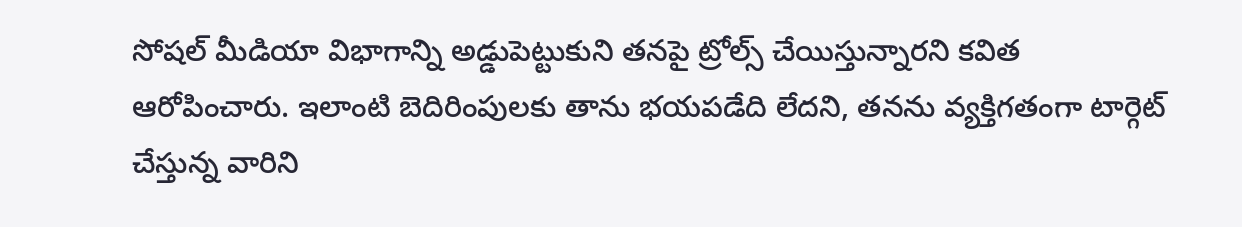సోషల్ మీడియా విభాగాన్ని అడ్డుపెట్టుకుని తనపై ట్రోల్స్ చేయిస్తున్నారని కవిత ఆరోపించారు. ఇలాంటి బెదిరింపులకు తాను భయపడేది లేదని, తనను వ్యక్తిగతంగా టార్గెట్ చేస్తున్న వారిని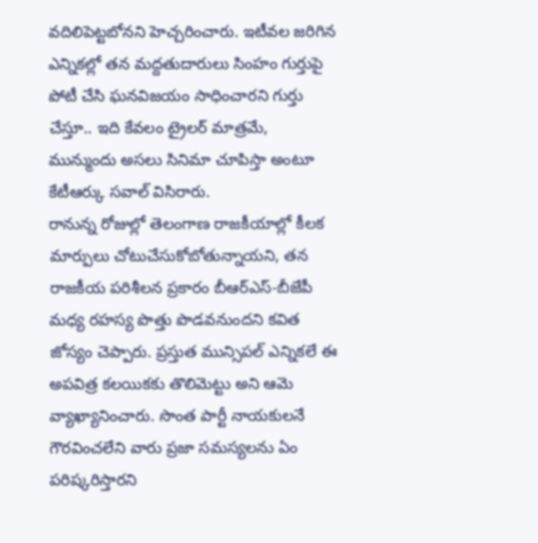వదిలిపెట్టబోనని హెచ్చరించారు. ఇటీవల జరిగిన ఎన్నికల్లో తన మద్దతుదారులు సింహం గుర్తుపై పోటీ చేసి ఘనవిజయం సాధించారని గుర్తు చేస్తూ.. ఇది కేవలం ట్రైలర్ మాత్రమే, మున్ముందు అసలు సినిమా చూపిస్తా అంటూ కేటీఆర్కు సవాల్ విసిరారు.
రానున్న రోజుల్లో తెలంగాణ రాజకీయాల్లో కీలక మార్పులు చోటుచేసుకోబోతున్నాయని, తన రాజకీయ పరిశీలన ప్రకారం బీఆర్ఎస్-బీజేపీ మధ్య రహస్య పొత్తు పొడవనుందని కవిత జోస్యం చెప్పారు. ప్రస్తుత మున్సిపల్ ఎన్నికలే ఈ అపవిత్ర కలయికకు తొలిమెట్టు అని ఆమె వ్యాఖ్యానించారు. సొంత పార్టీ నాయకులనే గౌరవించలేని వారు ప్రజా సమస్యలను ఏం పరిష్కరిస్తారని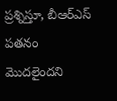ప్రశ్నిస్తూ, బీఆర్ఎస్ పతనం మొదలైందని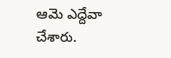ఆమె ఎద్దేవా చేశారు.